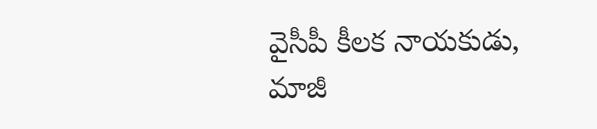వైసీపీ కీలక నాయకుడు, మాజీ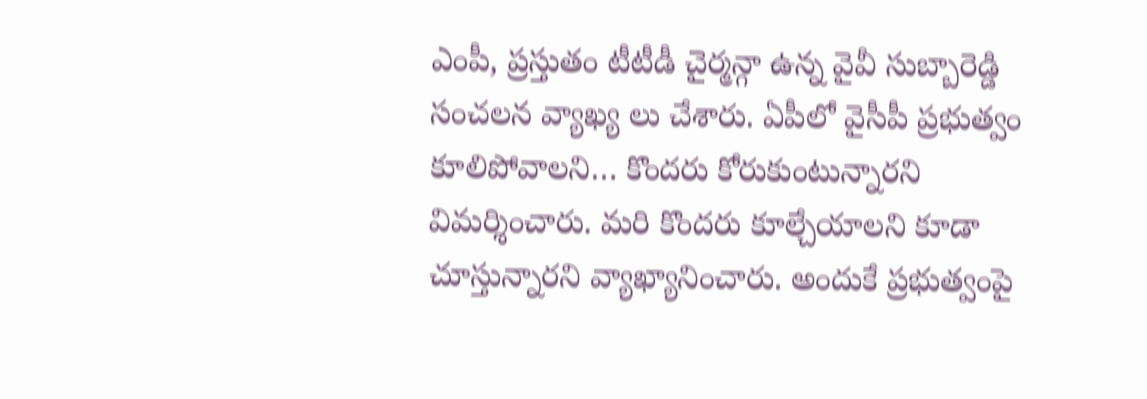ఎంపీ, ప్రస్తుతం టీటీడీ చైర్మన్గా ఉన్న వైవీ సుబ్బారెడ్డి సంచలన వ్యాఖ్య లు చేశారు. ఏపీలో వైసీపీ ప్రభుత్వం కూలిపోవాలని… కొందరు కోరుకుంటున్నారని విమర్శించారు. మరి కొందరు కూల్చేయాలని కూడా చూస్తున్నారని వ్యాఖ్యానించారు. అందుకే ప్రభుత్వంపై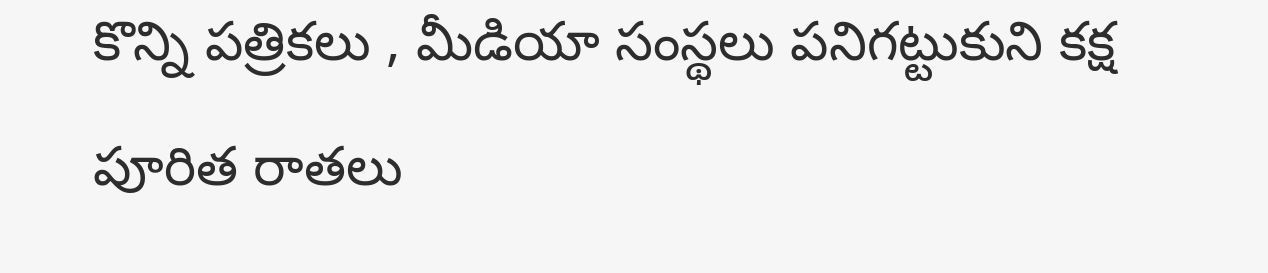కొన్ని పత్రికలు , మీడియా సంస్థలు పనిగట్టుకుని కక్ష పూరిత రాతలు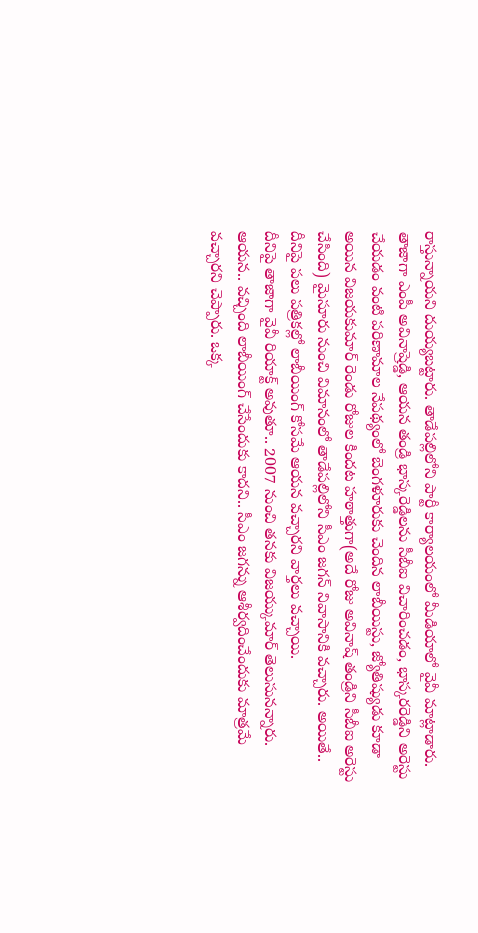రాస్తున్నాయని దుయ్యబట్టారు. తాడేపల్లిలోని పార్టీ కార్యాలయంలో మీడియాలో వైవీ మాట్లాడారు.
తాజాగా ఎంపీ అవినాష్రెడ్డి, ఆయన తండ్రి భాస్కరెడ్డిలను సీబీఐ విచారించడం, భాస్కరరెడ్డిని అరెస్టు చేయడం వంటి పరిణామాల నేపథ్యంలో బెంగళూరుకు చెందిన లాబీయిస్టు, జ్యోతిష్యుడు కూడా అయిన విజయకుమార్ రెండు రోజుల కిందట హఠాత్తుగా(అదే రోజు అవినాష్ తండ్రిని సీబీఐ అరెస్టు చేసింది) మైసూరు నుంచి విమానంలో తాడేపల్లిలోని సీఎం జగన్ నివాసానికి వచ్చారు. అయితే.. దీనిపై పలు పత్రికల్లో లాబీయింగ్ కోసమే ఆయన వచ్చారని వార్తలు వచ్చాయి.
దీనిపై తాజాగా వైవీ రియాక్ట్ అవుతూ.. 2007 నుంచి తనకు విజయ్కుమార్ తెలుసునన్నారు. ఆయన.. వచ్చింది లాబీయింగ్ చేసేందుకు కాదని.. సీఎం జగన్ను ఆశీర్వదించేందుకు మాత్రమే వచ్చారని చెప్పారు. ఒక్క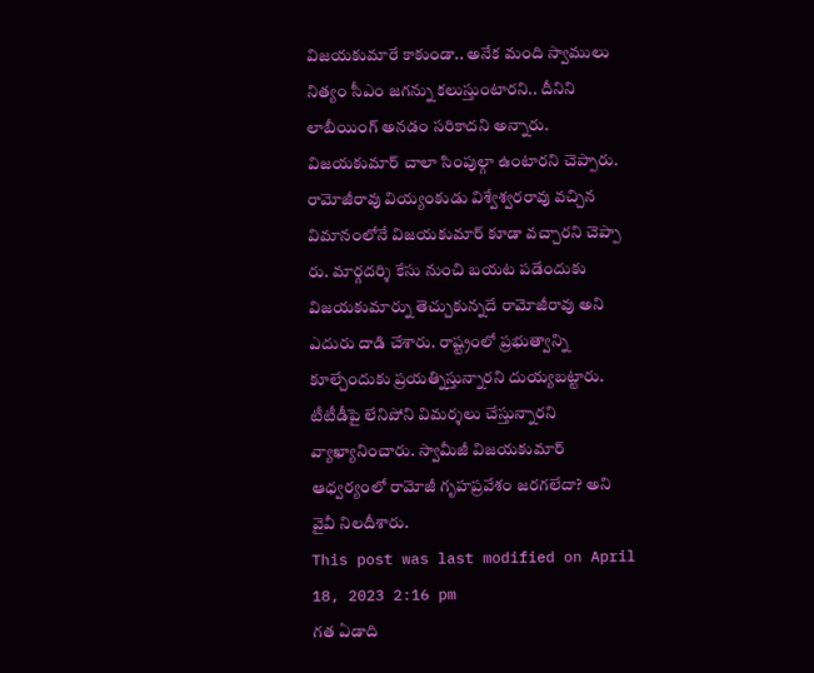విజయకుమారే కాకుండా.. అనేక మంది స్వాములు నిత్యం సీఎం జగన్ను కలుస్తుంటారని.. దీనిని లాబీయింగ్ అనడం సరికాదని అన్నారు. విజయకుమార్ చాలా సింపుల్గా ఉంటారని చెప్పారు.
రామోజీరావు వియ్యంకుడు విశ్వేశ్వరరావు వచ్చిన విమానంలోనే విజయకుమార్ కూడా వచ్చారని చెప్పా రు. మార్గదర్శి కేసు నుంచి బయట పడేందుకు విజయకుమార్ను తెచ్చుకున్నదే రామోజీరావు అని ఎదురు దాడి చేశారు. రాష్ట్రంలో ప్రభుత్వాన్ని కూల్చేందుకు ప్రయత్నిస్తున్నారని దుయ్యబట్టారు. టీటీడీపై లేనిపోని విమర్శలు చేస్తున్నారని వ్యాఖ్యానించారు. స్వామీజీ విజయకుమార్ ఆధ్వర్యంలో రామోజీ గృహప్రవేశం జరగలేదా? అని వైవీ నిలదీశారు.
This post was last modified on April 18, 2023 2:16 pm
గత ఏడాది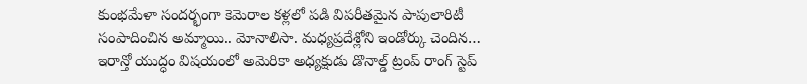కుంభమేళా సందర్భంగా కెమెరాల కళ్లలో పడి విపరీతమైన పాపులారిటీ సంపాదించిన అమ్మాయి.. మోనాలిసా. మధ్యప్రదేశ్లోని ఇండోర్కు చెందిన…
ఇరాన్తో యుద్ధం విషయంలో అమెరికా అధ్యక్షుడు డొనాల్డ్ ట్రంప్ రాంగ్ స్టెప్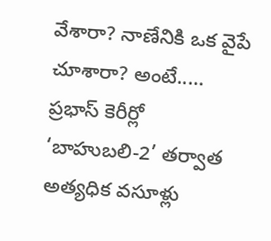వేశారా? నాణేనికి ఒక వైపే చూశారా? అంటే..…
ప్రభాస్ కెరీర్లో ‘బాహుబలి-2’ తర్వాత అత్యధిక వసూళ్లు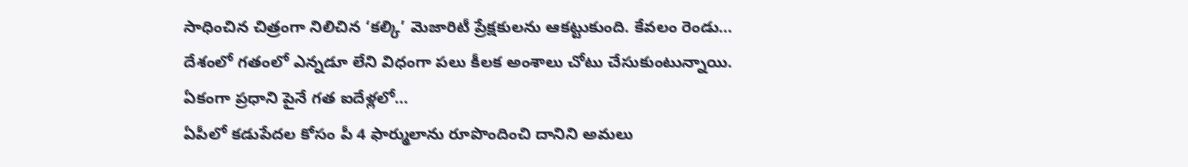సాధించిన చిత్రంగా నిలిచిన ‘కల్కి’ మెజారిటీ ప్రేక్షకులను ఆకట్టుకుంది. కేవలం రెండు…
దేశంలో గతంలో ఎన్నడూ లేని విధంగా పలు కీలక అంశాలు చోటు చేసుకుంటున్నాయి. ఏకంగా ప్రధాని పైనే గత ఐదేళ్లలో…
ఏపీలో కడుపేదల కోసం పీ 4 ఫార్ములాను రూపొందించి దానిని అమలు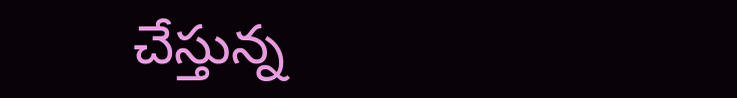చేస్తున్న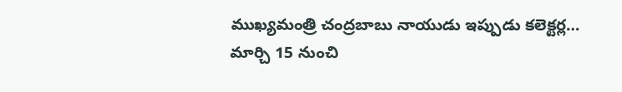ముఖ్యమంత్రి చంద్రబాబు నాయుడు ఇప్పుడు కలెక్టర్ల…
మార్చి 15 నుంచి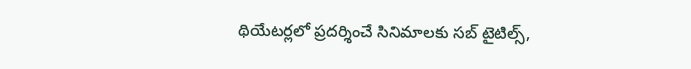థియేటర్లలో ప్రదర్శించే సినిమాలకు సబ్ టైటిల్స్,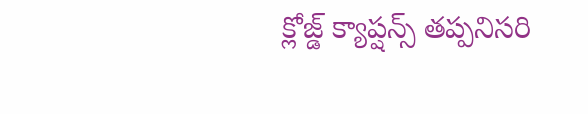క్లోజ్డ్ క్యాప్షన్స్ తప్పనిసరి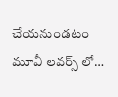చేయనుండటం మూవీ లవర్స్ లో…